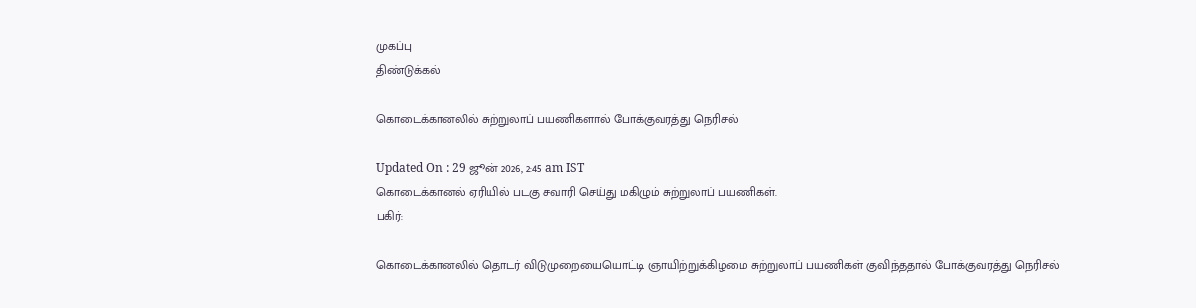முகப்பு
திண்டுக்கல்

கொடைக்கானலில் சுற்றுலாப் பயணிகளால் போக்குவரத்து நெரிசல்

Updated On : 29 ஜூன் 2026, 2:45 am IST
கொடைக்கானல் ஏரியில் படகு சவாரி செய்து மகிழும் சுற்றுலாப் பயணிகள்.
பகிர்:

கொடைக்கானலில் தொடர் விடுமுறையையொட்டி ஞாயிற்றுக்கிழமை சுற்றுலாப் பயணிகள் குவிந்ததால் போக்குவரத்து நெரிசல்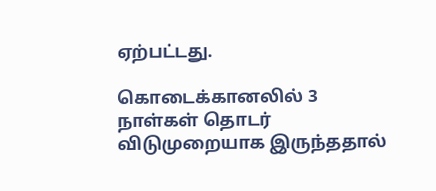ஏற்பட்டது.

கொடைக்கானலில் 3 நாள்கள் தொடர் விடுமுறையாக இருந்ததால்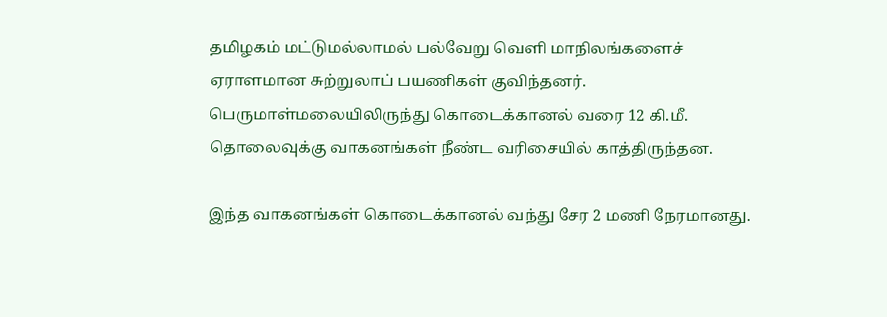தமிழகம் மட்டுமல்லாமல் பல்வேறு வெளி மாநிலங்களைச் ஏராளமான சுற்றுலாப் பயணிகள் குவிந்தனர். பெருமாள்மலையிலிருந்து கொடைக்கானல் வரை 12 கி.மீ. தொலைவுக்கு வாகனங்கள் நீண்ட வரிசையில் காத்திருந்தன.

இந்த வாகனங்கள் கொடைக்கானல் வந்து சேர 2 மணி நேரமானது.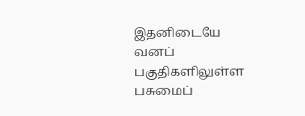இதனிடையே வனப் பகுதிகளிலுள்ள பசுமைப்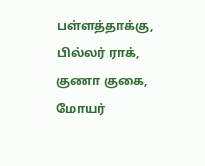பள்ளத்தாக்கு, பில்லர் ராக், குணா குகை, மோயர்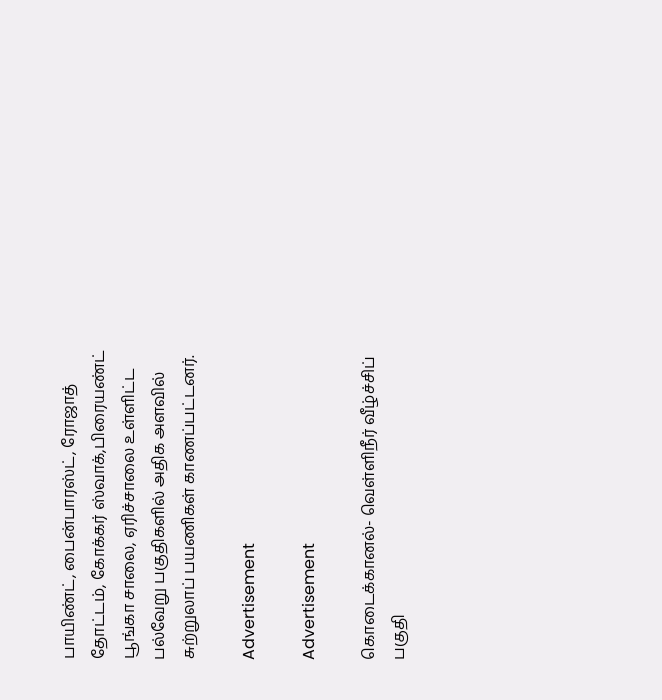பாயிண்ட், பைன்பாரஸ்ட், ரோஜாத் தோட்டம், கோக்கர் ஸ்வாக்,பிரையண்ட் பூங்கா சாலை, ஏரிச்சாலை உள்ளிட்ட பல்வேறு பகுதிகளில் அதிக அளவில் சுற்றுலாப் பயணிகள் காணப்பட்டனர்.

Advertisement

Advertisement

கொடைக்கானல்- வெள்ளிநீர் வீழ்ச்சிப் பகுதி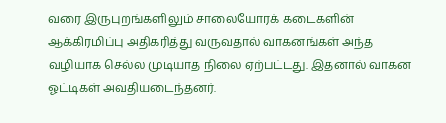வரை இருபுறங்களிலும் சாலையோரக் கடைகளின் ஆக்கிரமிப்பு அதிகரித்து வருவதால் வாகனங்கள் அந்த வழியாக செல்ல முடியாத நிலை ஏற்பட்டது. இதனால் வாகன ஓட்டிகள் அவதியடைந்தனர்.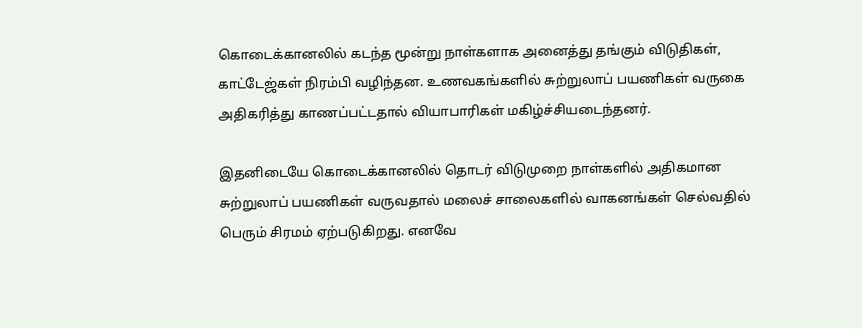கொடைக்கானலில் கடந்த மூன்று நாள்களாக அனைத்து தங்கும் விடுதிகள், காட்டேஜ்கள் நிரம்பி வழிந்தன. உணவகங்களில் சுற்றுலாப் பயணிகள் வருகை அதிகரித்து காணப்பட்டதால் வியாபாரிகள் மகிழ்ச்சியடைந்தனர்.

இதனிடையே கொடைக்கானலில் தொடர் விடுமுறை நாள்களில் அதிகமான சுற்றுலாப் பயணிகள் வருவதால் மலைச் சாலைகளில் வாகனங்கள் செல்வதில் பெரும் சிரமம் ஏற்படுகிறது. எனவே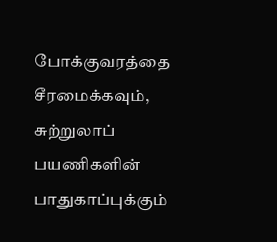போக்குவரத்தை சீரமைக்கவும், சுற்றுலாப் பயணிகளின் பாதுகாப்புக்கும்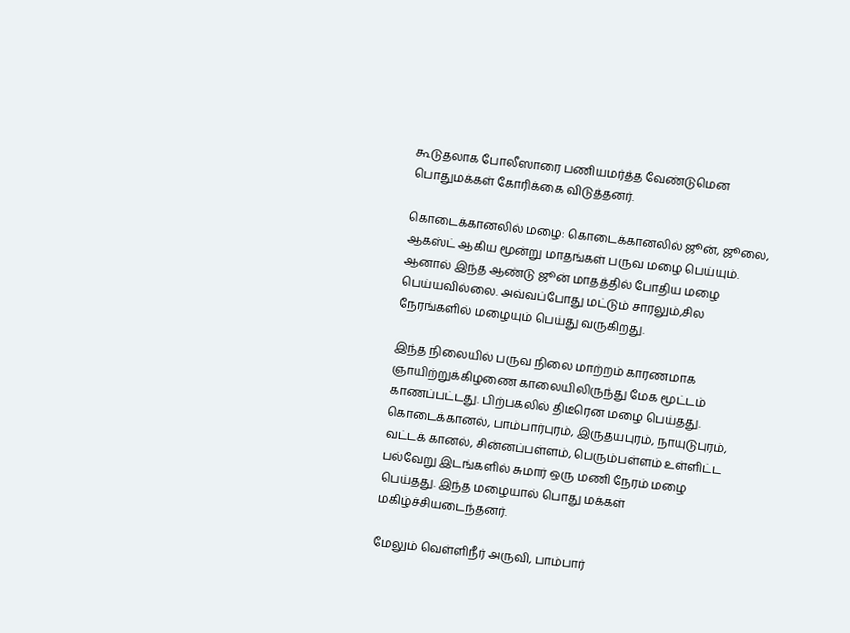கூடுதலாக போலீஸாரை பணியமர்த்த வேண்டுமென பொதுமக்கள் கோரிக்கை விடுத்தனர்.

கொடைக்கானலில் மழை: கொடைக்கானலில் ஜூன், ஜூலை, ஆகஸ்ட் ஆகிய மூன்று மாதங்கள் பருவ மழை பெய்யும். ஆனால் இந்த ஆண்டு ஜூன் மாதத்தில் போதிய மழை பெய்யவில்லை. அவ்வப்போது மட்டும் சாரலும்,சில நேரங்களில் மழையும் பெய்து வருகிறது.

இந்த நிலையில் பருவ நிலை மாற்றம் காரணமாக ஞாயிற்றுக்கிழணை காலையிலிருந்து மேக மூட்டம் காணப்பட்டது. பிற்பகலில் திடீரென மழை பெய்தது. கொடைக்கானல், பாம்பார்புரம், இருதயபுரம், நாயுடுபுரம், வட்டக் கானல், சின்னப்பள்ளம், பெரும்பள்ளம் உள்ளிட்ட பல்வேறு இடங்களில் சுமார் ஒரு மணி நேரம் மழை பெய்தது. இந்த மழையால் பொது மக்கள் மகிழ்ச்சியடைந்தனர்.

மேலும் வெள்ளிநீர் அருவி, பாம்பார்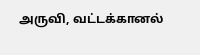அருவி, வட்டக்கானல்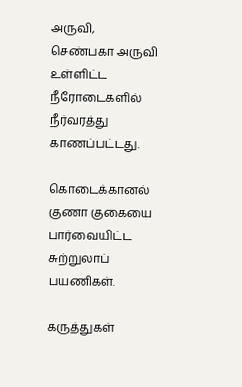அருவி, செண்பகா அருவி உள்ளிட்ட நீரோடைகளில் நீர்வரத்து காணப்பட்டது.

கொடைக்கானல் குணா குகையை பார்வையிட்ட சுற்றுலாப் பயணிகள்.

கருத்துகள்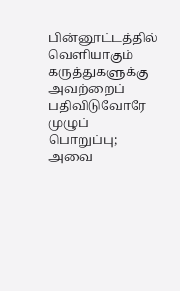பின்னூட்டத்தில் வெளியாகும் கருத்துகளுக்கு அவற்றைப் பதிவிடுவோரே முழுப் பொறுப்பு; அவை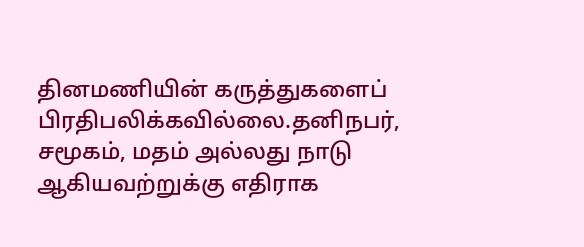தினமணியின் கருத்துகளைப் பிரதிபலிக்கவில்லை.தனிநபர், சமூகம், மதம் அல்லது நாடு ஆகியவற்றுக்கு எதிராக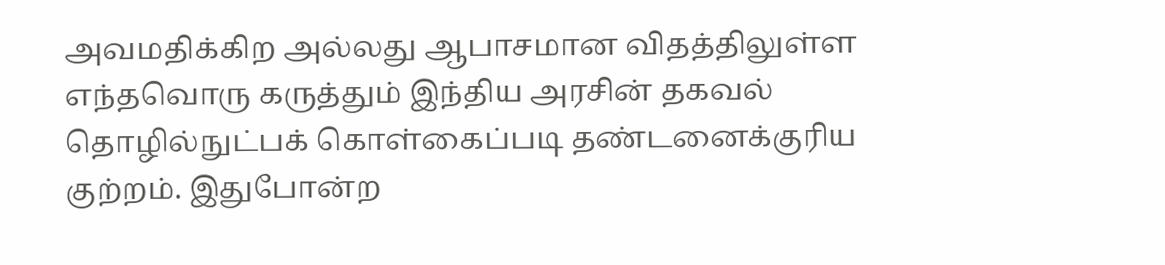அவமதிக்கிற அல்லது ஆபாசமான விதத்திலுள்ள எந்தவொரு கருத்தும் இந்திய அரசின் தகவல் தொழில்நுட்பக் கொள்கைப்படி தண்டனைக்குரிய குற்றம். இதுபோன்ற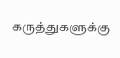கருத்துகளுக்கு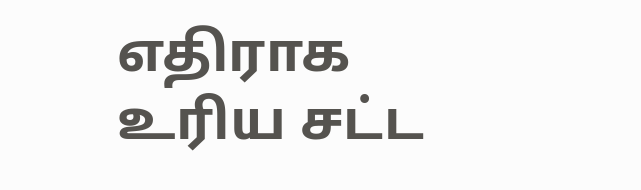எதிராக உரிய சட்ட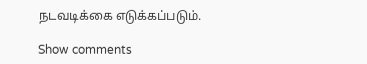நடவடிக்கை எடுக்கப்படும்.

Show comments